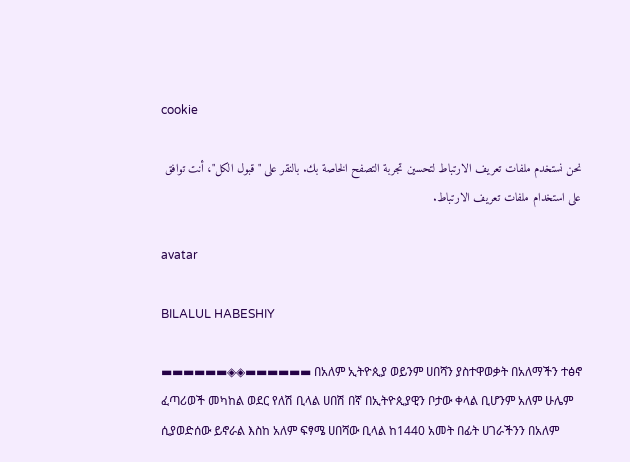cookie

نحن نستخدم ملفات تعريف الارتباط لتحسين تجربة التصفح الخاصة بك. بالنقر على "قبول الكل"، أنت توافق على استخدام ملفات تعريف الارتباط.

avatar

BILALUL HABESHIY

▬▬▬▬▬▬◈◈▬▬▬▬▬▬ በአለም ኢትዮጲያ ወይንም ሀበሻን ያስተዋወቃት በአለማችን ተፅኖ ፈጣሪወች መካከል ወደር የለሽ ቢላል ሀበሽ በኛ በኢትዮጲያዊን ቦታው ቀላል ቢሆንም አለም ሁሌም ሲያወድሰው ይኖራል እስከ አለም ፍፃሜ ሀበሻው ቢላል ከ1440 አመት በፊት ሀገራችንን በአለም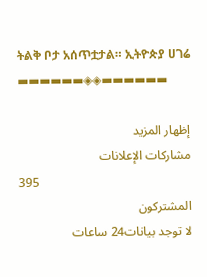ትልቅ ቦታ አሰጥቷታል። ኢትዮጵያ ሀገሬ ▬▬▬▬▬▬◈◈▬▬▬▬▬▬

إظهار المزيد
مشاركات الإعلانات
395
المشتركون
لا توجد بيانات24 ساعات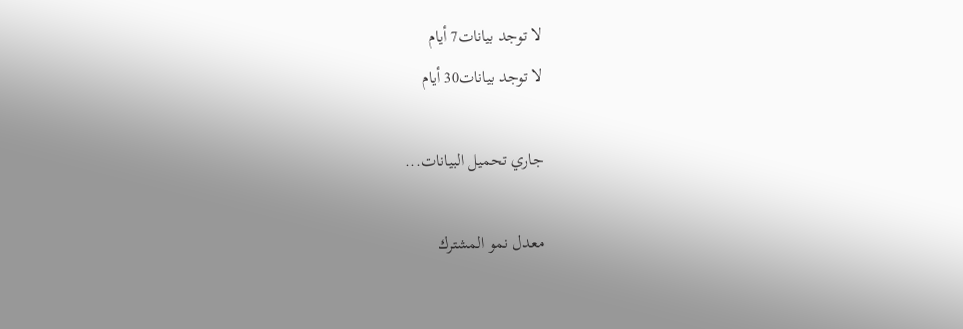لا توجد بيانات7 أيام
لا توجد بيانات30 أيام

جاري تحميل البيانات...

معدل نمو المشترك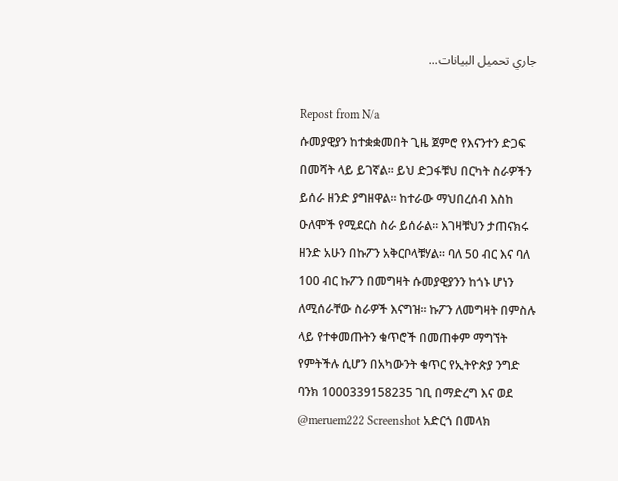جاري تحميل البيانات...

Repost from N/a
ሱመያዊያን ከተቋቋመበት ጊዜ ጀምሮ የእናንተን ድጋፍ በመሻት ላይ ይገኛል። ይህ ድጋፋቹህ በርካት ስራዎችን ይሰራ ዘንድ ያግዘዋል። ከተራው ማህበረሰብ እስከ ዑለሞች የሚደርስ ስራ ይሰራል። እገዛቹህን ታጠናክሩ ዘንድ አሁን በኩፖን አቅርቦላቹሃል። ባለ 50 ብር እና ባለ 100 ብር ኩፖን በመግዛት ሱመያዊያንን ከጎኑ ሆነን ለሚሰራቸው ስራዎች እናግዝ። ኩፖን ለመግዛት በምስሉ ላይ የተቀመጡትን ቁጥሮች በመጠቀም ማግኘት የምትችሉ ሲሆን በአካውንት ቁጥር የኢትዮጵያ ንግድ ባንክ 1000339158235 ገቢ በማድረግ እና ወደ @meruem222 Screenshot አድርጎ በመላክ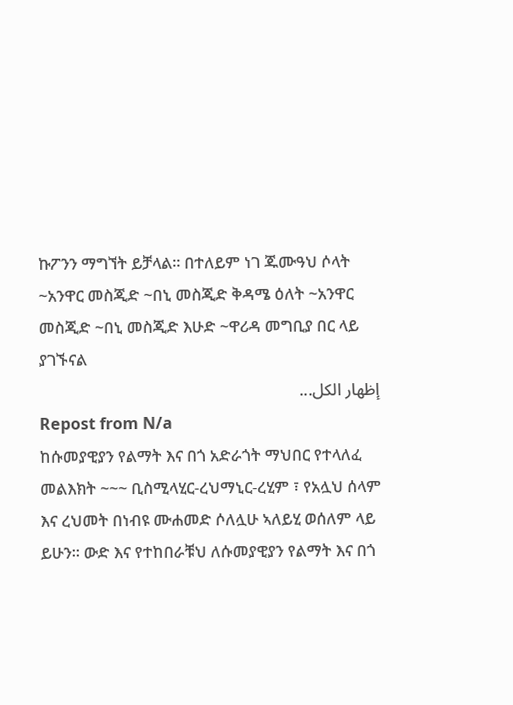ኩፖንን ማግኘት ይቻላል። በተለይም ነገ ጁሙዓህ ሶላት ~አንዋር መስጂድ ~በኒ መስጂድ ቅዳሜ ዕለት ~አንዋር መስጂድ ~በኒ መስጂድ እሁድ ~ዋሪዳ መግቢያ በር ላይ ያገኙናል
إظهار الكل...
Repost from N/a
ከሱመያዊያን የልማት እና በጎ አድራጎት ማህበር የተላለፈ መልእክት ~~~ ቢስሚላሂር‐ረህማኒር‐ረሂም ፣ የአሏህ ሰላም እና ረህመት በነብዩ ሙሐመድ ሶለሏሁ ኣለይሂ ወሰለም ላይ ይሁን። ውድ እና የተከበራቹህ ለሱመያዊያን የልማት እና በጎ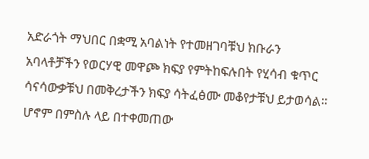አድራጎት ማህበር በቋሚ አባልነት የተመዘገባቹህ ክቡራን አባላቶቻችን የወርሃዊ መዋጮ ክፍያ የምትከፍሉበት የሂሳብ ቁጥር ሳናሳውቃቹህ በመቅረታችን ክፍያ ሳትፈፅሙ መቆየታቹህ ይታወሳል። ሆኖም በምስሉ ላይ በተቀመጠው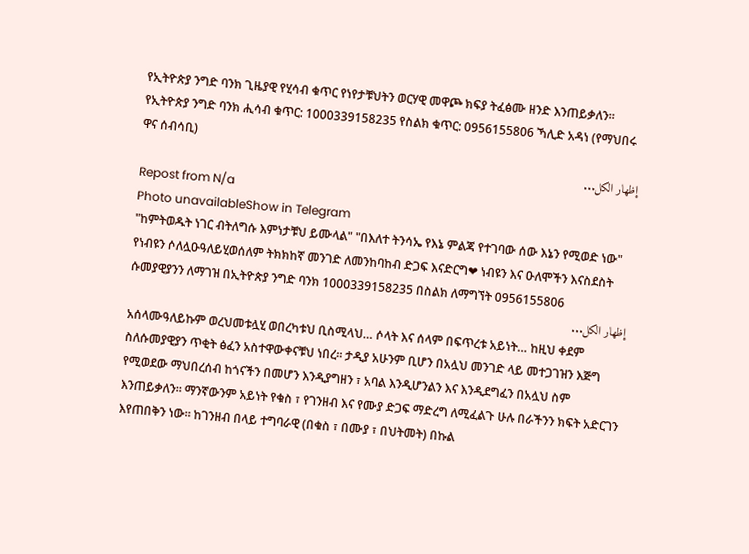የኢትዮጵያ ንግድ ባንክ ጊዜያዊ የሂሳብ ቁጥር የነየታቹህትን ወርሃዊ መዋጮ ክፍያ ትፈፅሙ ዘንድ እንጠይቃለን። የኢትዮጵያ ንግድ ባንክ ሒሳብ ቁጥር: 1000339158235 የስልክ ቁጥር: 0956155806 ኻሊድ አዳነ (የማህበሩ ዋና ሰብሳቢ)
إظهار الكل...
Repost from N/a
Photo unavailableShow in Telegram
"ከምትወዱት ነገር ብትለግሱ እምነታቹህ ይሙላል" "በእለተ ትንሳኤ የእኔ ምልጃ የተገባው ሰው እኔን የሚወድ ነው" የነብዩን ሶለሏዑዓለይሂወሰለም ትክክከኛ መንገድ ለመንከባከብ ድጋፍ እናድርግ❤ ነብዩን እና ዑለሞችን እናስደስት ሱመያዊያንን ለማገዝ በኢትዮጵያ ንግድ ባንክ 1000339158235 በስልክ ለማግኘት 0956155806
إظهار الكل...
አሰላሙዓለይኩም ወረህመቱሏሂ ወበረካቱህ ቢስሚላህ… ሶላት እና ሰላም በፍጥረቱ አይነት… ከዚህ ቀደም ስለሱመያዊያን ጥቂት ፅፈን አስተዋውቀናቹህ ነበረ። ታዲያ አሁንም ቢሆን በአሏህ መንገድ ላይ መተጋገዝን እጅግ የሚወደው ማህበረሰብ ከጎናችን በመሆን እንዲያግዘን ፣ አባል እንዲሆንልን እና እንዲደግፈን በአሏህ ስም እንጠይቃለን። ማንኛውንም አይነት የቁስ ፣ የገንዘብ እና የሙያ ድጋፍ ማድረግ ለሚፈልጉ ሁሉ በራችንን ክፍት አድርገን እየጠበቅን ነው። ከገንዘብ በላይ ተግባራዊ (በቁስ ፣ በሙያ ፣ በህትመት) በኩል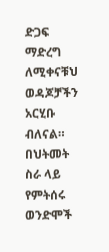ድጋፍ ማድረግ ለሚቀናቹህ ወዳጆቻችን አርሂቡ ብለናል። በህትመት ስራ ላይ የምትሰሩ ወንድሞች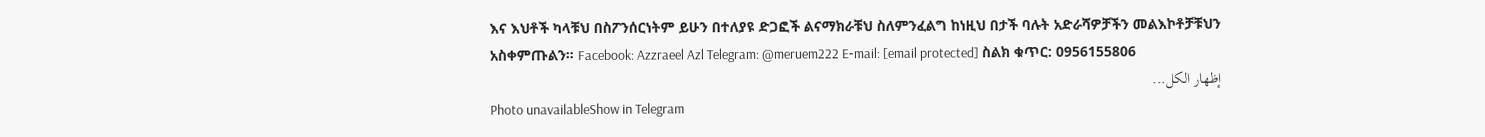እና እህቶች ካላቹህ በስፖንሰርነትም ይሁን በተለያዩ ድጋፎች ልናማክራቹህ ስለምንፈልግ ከነዚህ በታች ባሉት አድራሻዎቻችን መልእኮቶቻቹህን አስቀምጡልን። Facebook: Azzraeel Azl Telegram: @meruem222 E‐mail: [email protected] ስልክ ቁጥር: 0956155806
إظهار الكل...
Photo unavailableShow in Telegram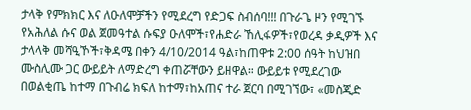ታላቅ የምክክር እና ለዑለሞቻችን የሚደረግ የድጋፍ ስብሰባ!!! በጉራጌ ዞን የሚገኙ የአሕለል ሱና ወል ጀመዓተል ሱፍያ ዑለሞች፣የሐድራ ኸሊፋዎች፣የወረዳ ቃዲዎች እና ታላላቅ መሻዒኾች፣ቅዳሜ በቀን 4/10/2014 ዓል፣ከጠዋቱ 2:00 ሰዓት ከህዝበ ሙስሊሙ ጋር ውይይት ለማድረግ ቀጠሯቸውን ይዘዋል። ውይይቱ የሚደረገው በወልቂጤ ከተማ በጉብሬ ክፍለ ከተማ፣ከአጠና ተራ ጀርባ በሚገኘው፣ «መስጂድ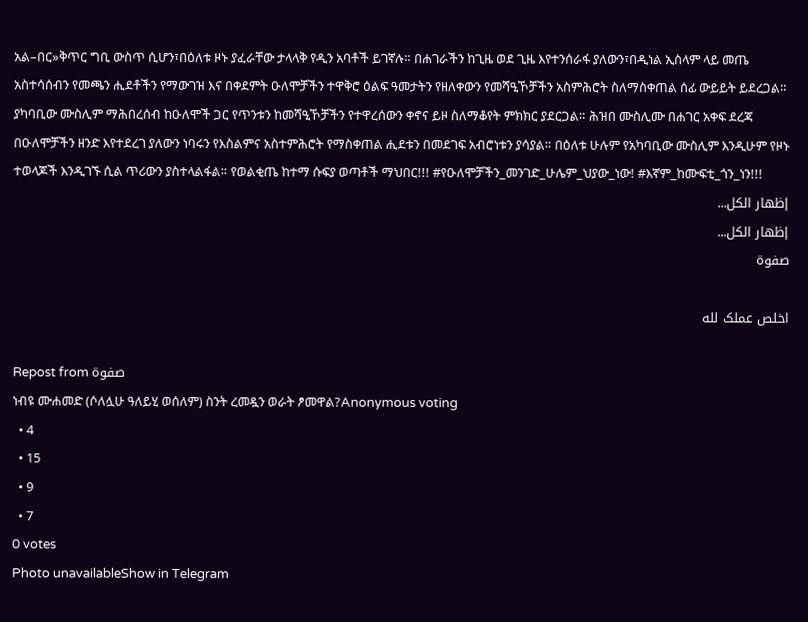አል–በር»ቅጥር ግቢ ውስጥ ሲሆን፣በዕለቱ ዞኑ ያፈራቸው ታላላቅ የዲን አባቶች ይገኛሉ። በሐገራችን ከጊዜ ወደ ጊዜ እየተንሰራፋ ያለውን፣በዲነል ኢስላም ላይ መጤ አስተሳሰብን የመጫን ሒደቶችን የማውገዝ እና በቀደምት ዑለሞቻችን ተዋቅሮ ዕልፍ ዓመታትን የዘለቀውን የመሻዒኾቻችን አስምሕሮት ስለማስቀጠል ሰፊ ውይይት ይደረጋል። ያካባቢው ሙስሊም ማሕበረሰብ ከዑለሞች ጋር የጥንቱን ከመሻዒኾቻችን የተዋረሰውን ቀኖና ይዞ ስለማቆየት ምክክር ያደርጋል። ሕዝበ ሙስሊሙ በሐገር አቀፍ ደረጃ በዑለሞቻችን ዘንድ እየተደረገ ያለውን ነባሩን የእስልምና አስተምሕሮት የማስቀጠል ሒደቱን በመደገፍ አብሮነቱን ያሳያል። በዕለቱ ሁሉም የአካባቢው ሙስሊም እንዲሁም የዞኑ ተወላጆች እንዲገኙ ሲል ጥሪውን ያስተላልፋል። የወልቂጤ ከተማ ሱፍያ ወጣቶች ማህበር!!! #የዑለሞቻችን_መንገድ_ሁሌም_ህያው_ነው! #እኛም_ከሙፍቲ_ጎን_ነን!!!
إظهار الكل...
إظهار الكل...
صفوة

اخلص عملک لله

Repost from صفوة
ነብዩ ሙሐመድ (ሶለሏሁ ዓለይሂ ወሰለም) ስንት ረመዷን ወራት ፆመዋል?Anonymous voting
  • 4
  • 15
  • 9
  • 7
0 votes
Photo unavailableShow in Telegram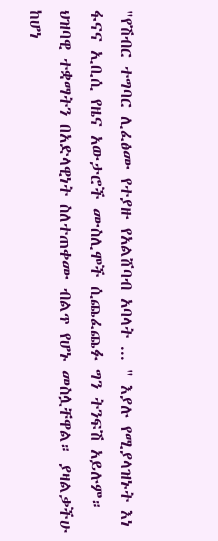"የሽብር ተግባር ሊፈፅሙ የተያዙ የአልሸባብ አባላት ... " እያሉ የሚያላዝኑት እነ ፋናና ኢቢሲ የዜና አውታሮች ሙስሊሞች ሲጨፈጨፉ ግን ትንፍሽ አይሉም። ህዝባዊ ተቋማትን በአድላዊነት ስለተጠቀሙ ብልጥ የሆኑ መስሏቸዋል። ያዛልቃችሁ ከሆነ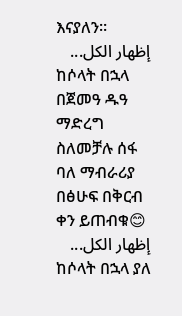እናያለን።
إظهار الكل...
ከሶላት በኋላ በጀመዓ ዱዓ ማድረግ ስለመቻሉ ሰፋ ባለ ማብራሪያ በፅሁፍ በቅርብ ቀን ይጠብቁ😊
إظهار الكل...
ከሶላት በኋላ ያለ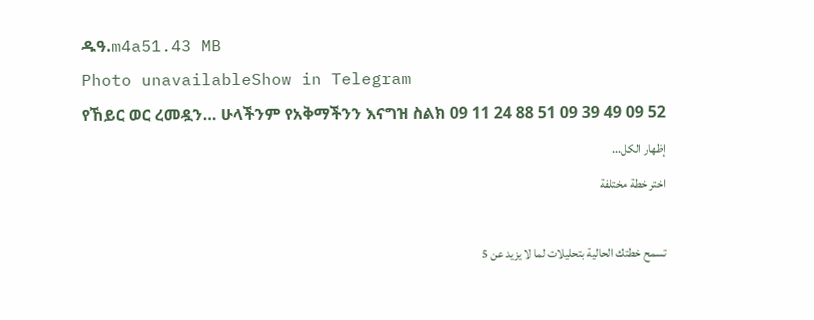ዱዓ.m4a51.43 MB
Photo unavailableShow in Telegram
የኸይር ወር ረመዷን… ሁላችንም የአቅማችንን እናግዝ ስልክ 09 11 24 88 51 09 39 49 09 52
إظهار الكل...
اختر خطة مختلفة

تسمح خطتك الحالية بتحليلات لما لا يزيد عن 5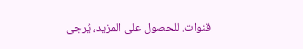قنوات. للحصول على المزيد، يُرجى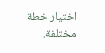اختيار خطة مختلفة.